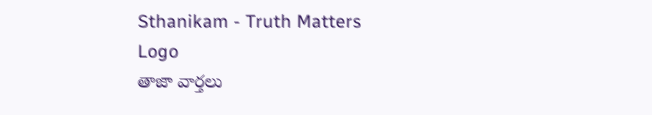Sthanikam - Truth Matters
Logo
తాజా వార్తలు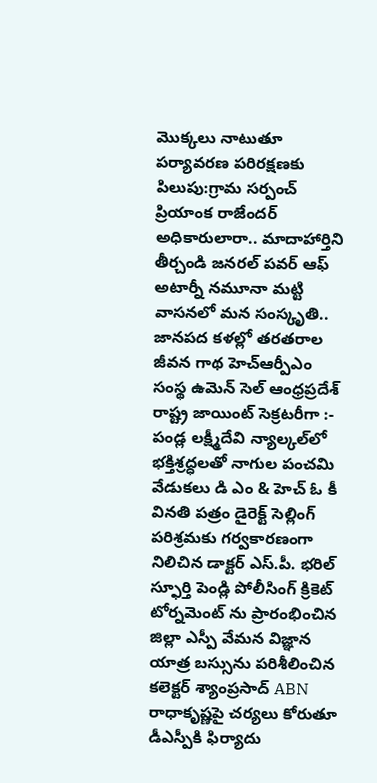మొక్కలు నాటుతూ పర్యావరణ పరిరక్షణకు పిలుపు:గ్రామ సర్పంచ్ ప్రియాంక రాజేందర్ అధికారులారా.. మాదాహార్తిని తీర్చండి జనరల్ పవర్ ఆఫ్ అటార్నీ నమూనా మట్టి వాసనలో మన సంస్కృతి.. జానపద కళల్లో తరతరాల జీవన గాథ హెచ్ఆర్పీఎం సంస్థ ఉమెన్ సెల్ ఆంధ్రప్రదేశ్ రాష్ట్ర జాయింట్ సెక్రటరీగా :- పండ్ల లక్ష్మీదేవి న్యాల్కల్‌లో భక్తిశ్రద్ధలతో నాగుల పంచమి వేడుకలు డి ఎం & హెచ్ ఓ కీ వినతి పత్రం డైరెక్ట్ సెల్లింగ్ పరిశ్రమకు గర్వకారణంగా నిలిచిన డాక్టర్ ఎస్.పీ. భరిల్ స్ఫూర్తి పెండ్లి పోలీసింగ్ క్రికెట్ టోర్నమెంట్ ను ప్రారంభించిన జిల్లా ఎస్పీ వేమన విజ్ఞాన యాత్ర బస్సును పరిశీలించిన కలెక్టర్ శ్యాంప్రసాద్ ABN రాధాకృష్ణపై చర్యలు కోరుతూ డీఎస్పీకి ఫిర్యాదు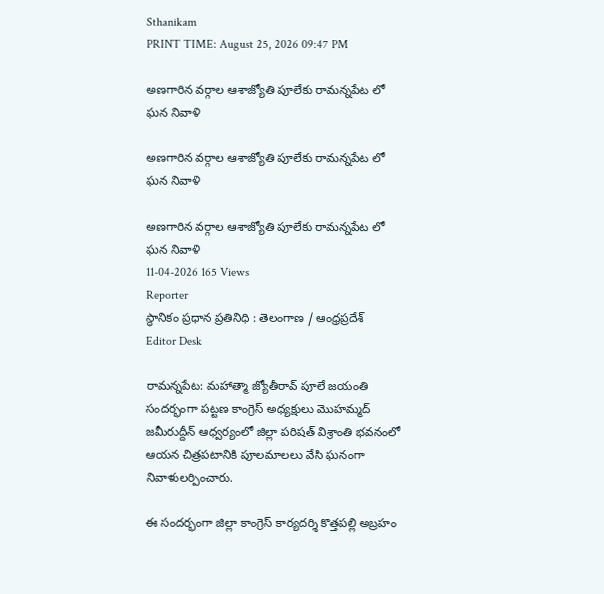Sthanikam
PRINT TIME: August 25, 2026 09:47 PM

అణగారిన వర్గాల ఆశాజ్యోతి పూలేకు రామన్నపేట లో ఘన నివాళి

అణగారిన వర్గాల ఆశాజ్యోతి పూలేకు రామన్నపేట లో ఘన నివాళి

అణగారిన వర్గాల ఆశాజ్యోతి పూలేకు రామన్నపేట లో ఘన నివాళి
11-04-2026 165 Views
Reporter
స్థానికం ప్రధాన ప్రతినిధి : తెలంగాణ / ఆంధ్రప్రదేశ్
Editor Desk

రామన్నపేట: మహాత్మా జ్యోతీరావ్ పూలే జయంతి సందర్భంగా పట్టణ కాంగ్రెస్ అధ్యక్షులు మొహమ్మద్ జమీరుద్దీన్ ఆధ్వర్యంలో జిల్లా పరిషత్ విశ్రాంతి భవనంలో ఆయన చిత్రపటానికి పూలమాలలు వేసి ఘనంగా నివాళులర్పించారు.

ఈ సందర్భంగా జిల్లా కాంగ్రెస్ కార్యదర్శి కొత్తపల్లి అబ్రహం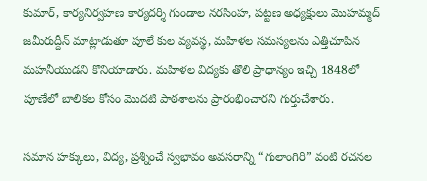కుమార్, కార్యనిర్వహణ కార్యదర్శి గుండాల నరసింహ, పట్టణ అధ్యక్షులు మొహమ్మద్ జమీరుద్దీన్ మాట్లాడుతూ పూలే కుల వ్యవస్థ, మహిళల సమస్యలను ఎత్తిచూపిన మహనీయుడని కొనియాడారు. మహిళల విద్యకు తొలి ప్రాధాన్యం ఇచ్చి 1848లో పూణేలో బాలికల కోసం మొదటి పాఠశాలను ప్రారంభించారని గుర్తుచేశారు.

సమాన హక్కులు, విద్య, ప్రశ్నించే స్వభావం అవసరాన్ని “గులాంగిరి” వంటి రచనల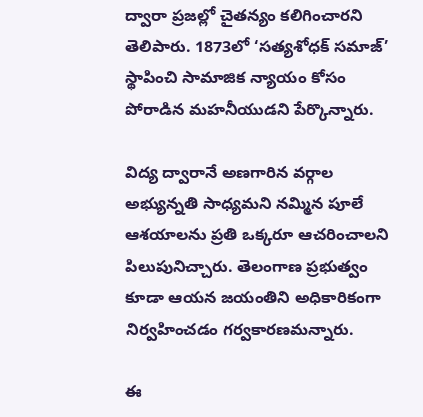ద్వారా ప్రజల్లో చైతన్యం కలిగించారని తెలిపారు. 1873లో ‘సత్యశోధక్ సమాజ్’ స్థాపించి సామాజిక న్యాయం కోసం పోరాడిన మహనీయుడని పేర్కొన్నారు.

విద్య ద్వారానే అణగారిన వర్గాల అభ్యున్నతి సాధ్యమని నమ్మిన పూలే ఆశయాలను ప్రతి ఒక్కరూ ఆచరించాలని పిలుపునిచ్చారు. తెలంగాణ ప్రభుత్వం కూడా ఆయన జయంతిని అధికారికంగా నిర్వహించడం గర్వకారణమన్నారు.

ఈ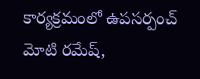కార్యక్రమంలో ఉపసర్పంచ్ మోటి రమేష్,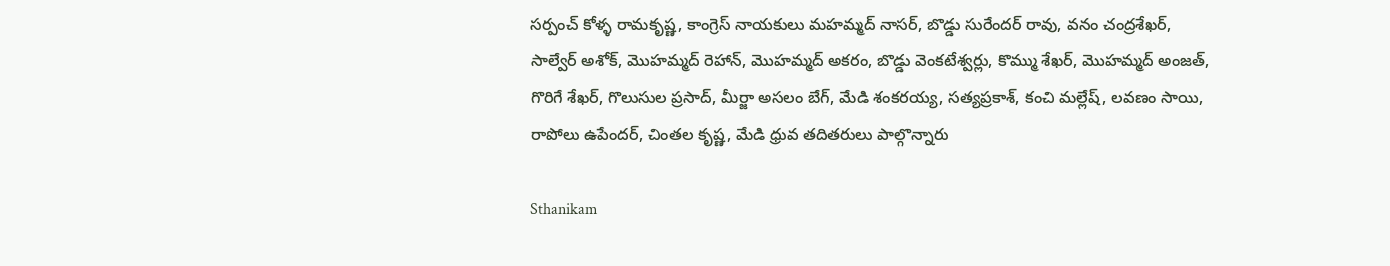సర్పంచ్ కోళ్ళ రామకృష్ణ, కాంగ్రెస్ నాయకులు మహమ్మద్ నాసర్, బొడ్డు సురేందర్ రావు, వనం చంద్రశేఖర్, సాల్వేర్ అశోక్, మొహమ్మద్ రెహాన్, మొహమ్మద్ అకరం, బొడ్డు వెంకటేశ్వర్లు, కొమ్ము శేఖర్, మొహమ్మద్ అంజత్, గొరిగే శేఖర్, గొలుసుల ప్రసాద్, మీర్జా అసలం బేగ్, మేడి శంకరయ్య, సత్యప్రకాశ్, కంచి మల్లేష్, లవణం సాయి, రాపోలు ఉపేందర్, చింతల కృష్ణ, మేడి ధ్రువ తదితరులు పాల్గొన్నారు

Sthanikam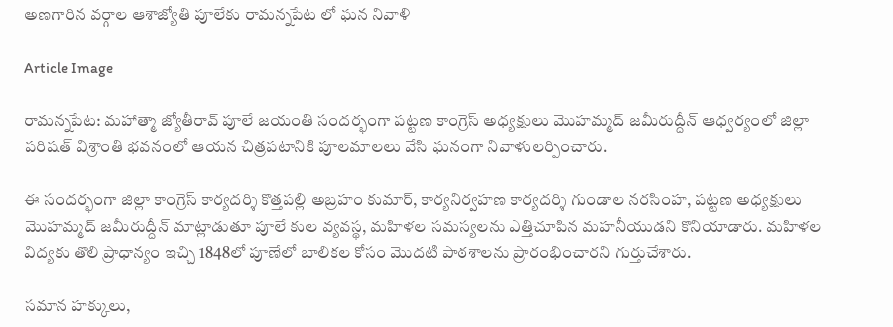అణగారిన వర్గాల ఆశాజ్యోతి పూలేకు రామన్నపేట లో ఘన నివాళి

Article Image

రామన్నపేట: మహాత్మా జ్యోతీరావ్ పూలే జయంతి సందర్భంగా పట్టణ కాంగ్రెస్ అధ్యక్షులు మొహమ్మద్ జమీరుద్దీన్ ఆధ్వర్యంలో జిల్లా పరిషత్ విశ్రాంతి భవనంలో ఆయన చిత్రపటానికి పూలమాలలు వేసి ఘనంగా నివాళులర్పించారు.

ఈ సందర్భంగా జిల్లా కాంగ్రెస్ కార్యదర్శి కొత్తపల్లి అబ్రహం కుమార్, కార్యనిర్వహణ కార్యదర్శి గుండాల నరసింహ, పట్టణ అధ్యక్షులు మొహమ్మద్ జమీరుద్దీన్ మాట్లాడుతూ పూలే కుల వ్యవస్థ, మహిళల సమస్యలను ఎత్తిచూపిన మహనీయుడని కొనియాడారు. మహిళల విద్యకు తొలి ప్రాధాన్యం ఇచ్చి 1848లో పూణేలో బాలికల కోసం మొదటి పాఠశాలను ప్రారంభించారని గుర్తుచేశారు.

సమాన హక్కులు,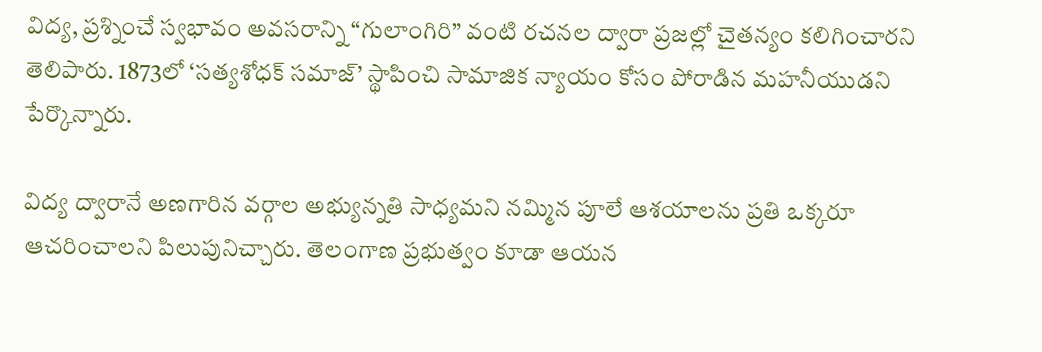విద్య, ప్రశ్నించే స్వభావం అవసరాన్ని “గులాంగిరి” వంటి రచనల ద్వారా ప్రజల్లో చైతన్యం కలిగించారని తెలిపారు. 1873లో ‘సత్యశోధక్ సమాజ్’ స్థాపించి సామాజిక న్యాయం కోసం పోరాడిన మహనీయుడని పేర్కొన్నారు.

విద్య ద్వారానే అణగారిన వర్గాల అభ్యున్నతి సాధ్యమని నమ్మిన పూలే ఆశయాలను ప్రతి ఒక్కరూ ఆచరించాలని పిలుపునిచ్చారు. తెలంగాణ ప్రభుత్వం కూడా ఆయన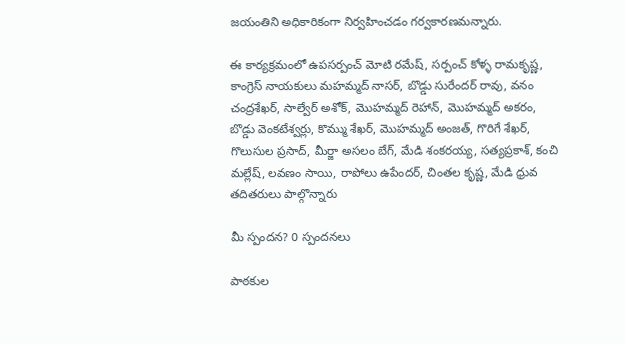జయంతిని అధికారికంగా నిర్వహించడం గర్వకారణమన్నారు.

ఈ కార్యక్రమంలో ఉపసర్పంచ్ మోటి రమేష్, సర్పంచ్ కోళ్ళ రామకృష్ణ, కాంగ్రెస్ నాయకులు మహమ్మద్ నాసర్, బొడ్డు సురేందర్ రావు, వనం చంద్రశేఖర్, సాల్వేర్ అశోక్, మొహమ్మద్ రెహాన్, మొహమ్మద్ అకరం, బొడ్డు వెంకటేశ్వర్లు, కొమ్ము శేఖర్, మొహమ్మద్ అంజత్, గొరిగే శేఖర్, గొలుసుల ప్రసాద్, మీర్జా అసలం బేగ్, మేడి శంకరయ్య, సత్యప్రకాశ్, కంచి మల్లేష్, లవణం సాయి, రాపోలు ఉపేందర్, చింతల కృష్ణ, మేడి ధ్రువ తదితరులు పాల్గొన్నారు

మీ స్పందన? 0 స్పందనలు

పాఠకుల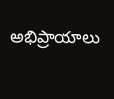అభిప్రాయాలు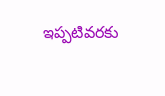ఇప్పటివరకు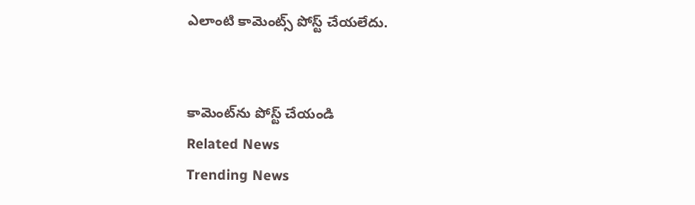ఎలాంటి కామెంట్స్ పోస్ట్ చేయలేదు.


కామెంట్‌ను పోస్ట్ చేయండి
Related News
Trending News